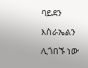ባይደን እስራኤልን ሊጎበኙ ነው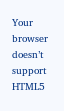Your browser doesn’t support HTML5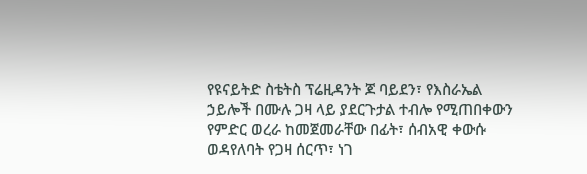የዩናይትድ ስቴትስ ፕሬዚዳንት ጆ ባይደን፣ የእስራኤል ኃይሎች በሙሉ ጋዛ ላይ ያደርጉታል ተብሎ የሚጠበቀውን የምድር ወረራ ከመጀመራቸው በፊት፣ ሰብአዊ ቀውሱ ወዳየለባት የጋዛ ሰርጥ፣ ነገ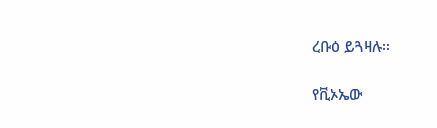ረቡዕ ይጓዛሉ፡፡

የቪኦኤው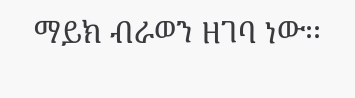ማይክ ብራወን ዘገባ ነው፡፡